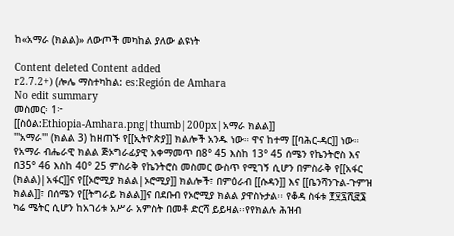ከ«አማራ (ክልል)» ለውጦች መካከል ያለው ልዩነት

Content deleted Content added
r2.7.2+) (ሎሌ ማስተካከል: es:Región de Amhara
No edit summary
መስመር፡ 1፦
[[ስዕል:Ethiopia-Amhara.png|thumb|200px|አማራ ክልል]]
'''አማራ''' (ክልል 3) ከዘጠኙ የ[[ኢትዮጵያ]] ክልሎች አንዱ ነው። ዋና ከተማ [[ባሕር-ዳር]] ነው። የአማራ ብሔራዊ ክልል ጅኦግራፊያዊ አቀማመጥ በ8° 45 እስከ 13° 45 ሰሜን የኬንትሮስ እና በ35° 46 እስከ 40° 25 ምስራቅ የኬንትሮስ መስመር ውስጥ የሚገኝ ሲሆን በምስራቅ የ[[አፋር (ክልል)|አፋር]]ና የ[[ኦሮሚያ ክልል|ኦሮሚያ]] ክልሎች፣ በምዕራብ [[ሱዳን]] እና [[ቤንሻንጉል-ጉምዝ ክልል]]፣ በሰሜን የ[[ትግራይ ክልል]]ና በደቡብ የኦሮሚያ ክልል ያዋስኑታል፡፡ የቆዳ ስፋቱ ፻፶፯ሺ፸፮ ካሬ ሜትር ሲሆን ከአገሪቱ አሥራ አምስት በመቶ ድርሻ ይይዛል፡፡የየክልሉ ሕዝብ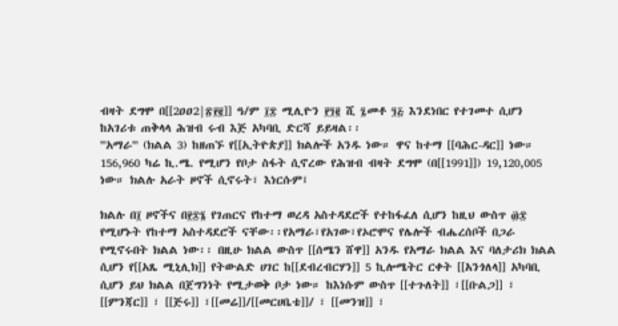ብዛት ደግሞ በ[[2ዐዐ2|፳፻፪]] ዓ/ም ፲፰ ሚሊዮን ፻፺፪ ሺ ፯መቶ ፺፭ እንደነበር የተገመተ ሲሆን ከአገሪቱ ጠቅላላ ሕዝብ ሩብ እጅ አካባቢ ድርሻ ይይዛል፡፡
'''አማራ''' (ክልል 3) ከዘጠኙ የ[[ኢትዮጵያ]] ክልሎች አንዱ ነው። ዋና ከተማ [[ባሕር-ዳር]] ነው። 156,960 ካሬ ኪ.ሜ. የሚሆን የቦታ ስፋት ሲኖረው የሕዝብ ብዛት ደግሞ (በ[[1991]]) 19,120,005 ነው። ክልሉ አራት ዞኖች ሲኖሩት፣ እነርሱም፤

ክልሉ በ፲ ዞኖችና በ፻፷፮ የገጠርና የከተማ ወረዳ አስተዳደሮች የተከፋፈለ ሲሆን ከዚህ ውስጥ ፴፰ የሚሆኑት የከተማ አስተዳደሮች ናቸው፡፡የአማራ፣የአገው፣የኦሮሞና የሌሎች ብሔረሰቦች በጋራ የሚኖሩበት ክልል ነው፡፡ በዚሁ ክልል ውስጥ [[ሰሜን ሸዋ]] አንዱ የአማራ ክልል እና ባለታሪክ ክልል ሲሆን የ[[አጼ ሚኒሊክ]] የትውልድ ሀገር ከ[[ደብረብርሃን]] 5 ኪሎሜትር ርቀት [[አንጎለላ]] አካባቢ ሲሆን ይህ ክልል በጀግንነት የሚታወቅ ቦታ ነው። ከእነሱም ውስጥ [[ተጉለት]] ፣[[ቡልጋ]] ፣ [[ምንጃር]] ፣ [[ጅሩ]] ፣[[መሬ]]/[[መርሀቤቴ]]/ ፣ [[መንዝ]] ፣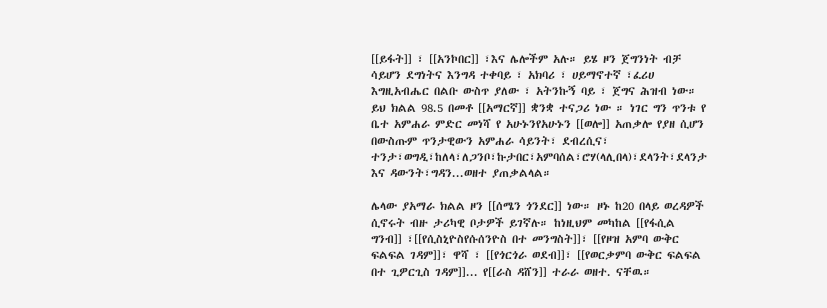[[ይፋት]] ፣ [[አንኮበር]] ፣እና ሌሎችም አሉ። ይሄ ዞን ጀግንነት ብቻ ሳይሆን ደግነትና እንግዳ ተቀባይ ፣ አክባሪ ፣ ሀይማኖተኛ ፣ፈሪሀ እግዚአብሔር በልቡ ውስጥ ያለው ፣ አትንኩኝ ባይ ፣ ጀግና ሕዝብ ነው። ይህ ክልል 98.5 በመቶ [[አማርኛ]] ቋንቋ ተናጋሪ ነው ። ነገር ግን ጥንቱ የ ቤተ አምሐራ ምድር መነሻ የ አሁኑንየአሁኑን [[ወሎ]] አጠቃሎ የያዘ ሲሆን በውስጡም ጥንታዊውን አምሐራ ሳይንት፣ ደብረሲና፣ ተንታ፣ወግዲ፣ከለላ፣ለጋንቦ፣ኩታበር፣አምባሰል፣ሮሃ(ላሊበላ)፣ደላንት፣ደላንታ እና ዳውንት፣ግዳን...ወዘተ ያጠቃልላል።

ሌላው ያአማራ ክልል ዞን [[ሰሜን ጎንደር]] ነው። ዞኑ ከ20 በላይ ወረዳዎች ሲኖሩት ብዙ ታሪካዊ ቦታዎች ይገኛሉ። ከነዚህም መካከል [[የፋሲል ግንብ]] ፣[[የሲስኒዮስየሱሰንዮስ በተ መንግስት]]፣ [[የዞዝ አምባ ውቅር ፍልፍል ገዳም]]፣ ዋሻ ፣ [[የጎርጎራ ወደብ]]፣ [[የወርቃምባ ውቅር ፍልፍል በተ ጊዎርጊስ ገዳም]]... የ[[ራስ ዳሸን]] ተራራ ወዘተ. ናቸዉ።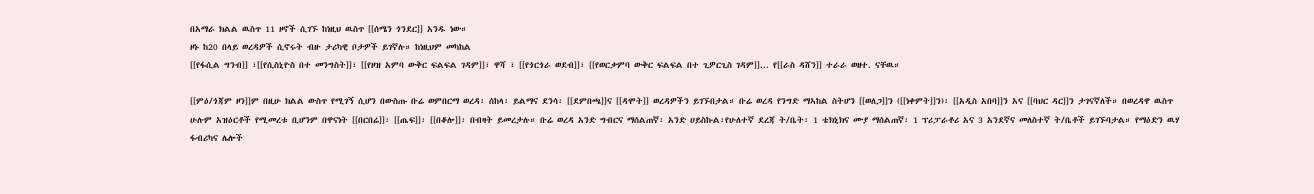በአማራ ክልል ዉስጥ 11 ዞኖች ሲገኙ ከነዚህ ዉስጥ [[ሰሜን ጎንደር]] አንዱ ነው።
ዞኑ ከ20 በላይ ወረዳዎች ሲኖሩት ብዙ ታሪካዊ ቦታዎች ይገኛሉ። ከነዚህም መካከል
[[የፋሲል ግንብ]] ፣[[የሲስኒዮስ በተ መንግስት]]፣ [[የዞዝ አምባ ውቅር ፍልፍል ገዳም]]፣ ዋሻ ፣ [[የጎርጎራ ወደብ]]፣ [[የወርቃምባ ውቅር ፍልፍል በተ ጊዎርጊስ ገዳም]]... የ[[ራስ ዳሸን]] ተራራ ወዘተ. ናቸዉ።

[[ምዕ/ጎጃም ዞን]]ም በዚሁ ክልል ውስጥ የሚገኝ ሲሆን በውስጡ ቡሬ ወምበርማ ወረዳ፡ ሰከላ፡ ይልማና ደንሳ፡ [[ደምበጫ]]ና [[ዳሞት]] ወረዳዎችን ይገኙበታል። ቡሬ ወረዳ የንግድ ማኣከል ስትሆን [[ወለጋ]]ን ([[ነቀምት]]ን)፡ [[አዲስ አበባ]]ን አና [[ባህር ዳር]]ን ታገናኛለች። በወረዳዋ ዉስጥ ሁሉም አዝዕርቶች የሚመረቱ ቢሆንም በዋናነት [[በርበሬ]]፡ [[ጤፍ]]፡ [[በቆሎ]]፡ በብዛት ይመረታሉ። ቡሬ ወረዳ አንድ ግብርና ማሰልጠኛ፡ አንድ ሀይስኩል፡የሁለተኛ ደረጃ ት/ቤት፡ 1 ቴክኒክና ሙያ ማሰልጠኛ፡ 1 ፕሪፓራቶሪ አና 3 አንደኛና መለስተኛ ት/ቤቶች ይገኙባታል። የማዕድን ዉሃ ፋብሪካና ሌሎች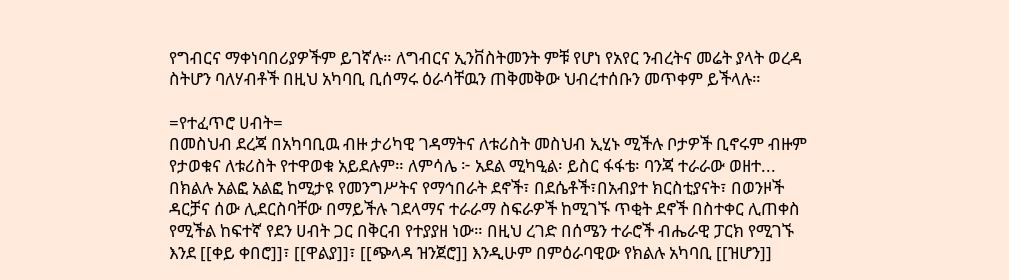የግብርና ማቀነባበሪያዎችም ይገኛሉ። ለግብርና ኢንቨስትመንት ምቹ የሆነ የአየር ንብረትና መሬት ያላት ወረዳ ስትሆን ባለሃብቶች በዚህ አካባቢ ቢሰማሩ ዕራሳቸዉን ጠቅመቅው ህብረተሰቡን መጥቀም ይችላሉ።

=የተፈጥሮ ሀብት=
በመስህብ ደረጃ በአካባቢዉ ብዙ ታሪካዊ ገዳማትና ለቱሪስት መስህብ ኢሂኑ ሚችሉ ቦታዎች ቢኖሩም ብዙም የታወቁና ለቱሪስት የተዋወቁ አይደሉም። ለምሳሌ ፦ አደል ሚካዒል፡ ይስር ፋፋቴ፡ ባንጃ ተራራው ወዘተ...
በክልሉ አልፎ አልፎ ከሚታዩ የመንግሥትና የማኅበራት ደኖች፣ በደሴቶች፣በአብያተ ክርስቲያናት፣ በወንዞች ዳርቻና ሰው ሊደርስባቸው በማይችሉ ገደላማና ተራራማ ስፍራዎች ከሚገኙ ጥቂት ደኖች በስተቀር ሊጠቀስ የሚችል ከፍተኛ የደን ሀብት ጋር በቅርብ የተያያዘ ነው። በዚህ ረገድ በሰሜን ተራሮች ብሔራዊ ፓርክ የሚገኙ እንደ [[ቀይ ቀበሮ]]፣ [[ዋልያ]]፣ [[ጭላዳ ዝንጀሮ]] እንዲሁም በምዕራባዊው የክልሉ አካባቢ [[ዝሆን]]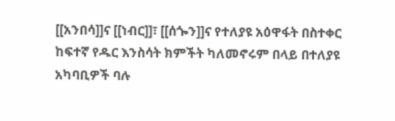[[አንበሳ]]ና [[ነብር]]፣ [[ሰጐን]]ና የተለያዩ አዕዋፋት በስተቀር ከፍተኛ የዱር እንስሳት ክምችት ካለመኖሩም በላይ በተለያዩ አካባቢዎች ባሉ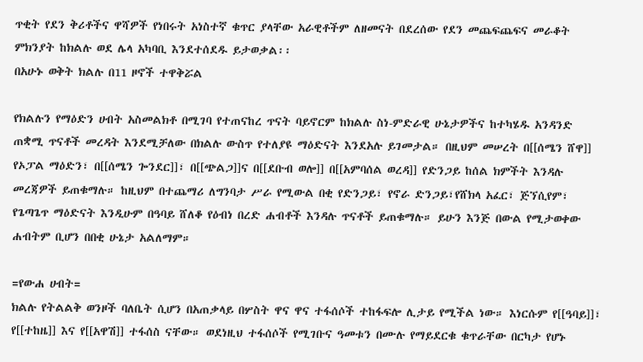ጥቂት የደን ቅሪቶችና ዋሻዎች የነበሩት አነስተኛ ቁጥር ያላቸው አራዊቶችም ለዘመናት በደረሰው የደን መጨፍጨፍና መራቆት ምክንያት ከክልሉ ወደ ሌላ አካባቢ እንደተሰደዱ ይታወቃል፡፡
በአሁኑ ወቅት ክልሉ በ11 ዞኖች ተዋቅሯል

የክልሉን የማዕድን ሀብት አስመልክቶ በሚገባ የተጠናከረ ጥናት ባይኖርም ከክልሉ ስነ-ምድራዊ ሁኔታዎችና ከተካሄዱ አንዳንድ ጠቋሚ ጥናቶች መረዳት እንደሚቻለው በክልሉ ውስጥ የተለያዩ ማዕድናት እንደአሉ ይገመታል። በዚህም መሠረት በ[[ሰሜን ሸዋ]] የኦፓል ማዕድን፣ በ[[ሰሜን ጐንደር]]፣ በ[[ጭልጋ]]ና በ[[ደቡብ ወሎ]] በ[[አምባሰል ወረዳ]] የድንጋይ ከሰል ክምችት እንዳሉ መረጃዎች ይጠቁማሉ። ከዚህም በተጨማሪ ለግንባታ ሥራ የሚውል በቂ የድንጋይ፣ የኖራ ድንጋይ፣የሸክላ አፈር፣ ጅኘሲየም፣ የጌጣጌጥ ማዕድናት እንዲሁም በዓባይ ሸለቆ የዕብነ በረድ ሐብቶች እንዳሉ ጥናቶች ይጠቁማሉ። ይሁን እንጅ በውል የሚታወቀው ሐብትም ቢሆን በበቂ ሁኔታ አልለማም።

=የውሐ ሀብት=
ክልሉ የትልልቅ ወንዞች ባለቤት ሲሆን በአጠቃላይ በሦስት ዋና ዋና ተፋሰሶች ተከፋፍሎ ሊታይ የሚችል ነው። እነርሱም የ[[ዓባይ]]፣ የ[[ተከዜ]] እና የ[[አዋሽ]] ተፋሰስ ናቸው። ወደነዚህ ተፋሰሶች የሚገቡና ዓመቱን በሙሉ የማይደርቁ ቁጥራቸው በርካታ የሆኑ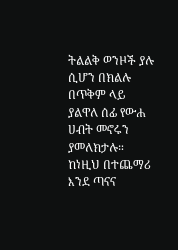ትልልቅ ወንዞች ያሉ ሲሆን በክልሉ በጥቅም ላይ ያልዋለ ሰፊ የውሐ ሀብት መኖሩን ያመለክታሉ። ከነዚህ በተጨማሪ እንደ ጣናና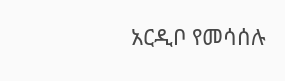አርዲቦ የመሳሰሉ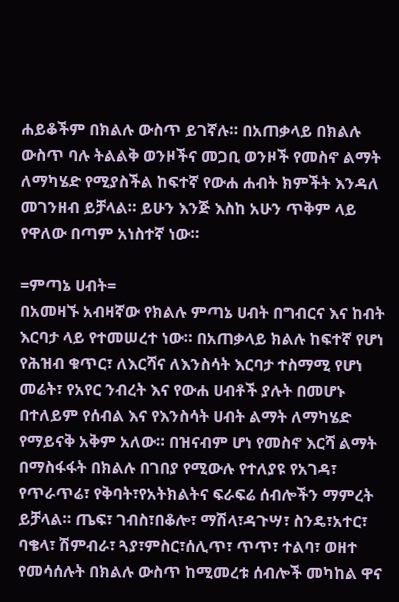ሐይቆችም በክልሉ ውስጥ ይገኛሉ። በአጠቃላይ በክልሉ ውስጥ ባሉ ትልልቅ ወንዞችና መጋቢ ወንዞች የመስኖ ልማት ለማካሄድ የሚያስችል ከፍተኛ የውሐ ሐብት ክምችት እንዳለ መገንዘብ ይቻላል። ይሁን እንጅ እስከ አሁን ጥቅም ላይ የዋለው በጣም አነስተኛ ነው።

=ምጣኔ ሀብት=
በአመዛኙ አብዛኛው የክልሉ ምጣኔ ሀብት በግብርና እና ከብት እርባታ ላይ የተመሠረተ ነው። በአጠቃላይ ክልሉ ከፍተኛ የሆነ የሕዝብ ቁጥር፣ ለእርሻና ለእንስሳት እርባታ ተስማሚ የሆነ መሬት፣ የአየር ንብረት እና የውሐ ሀብቶች ያሉት በመሆኑ በተለይም የሰብል እና የእንስሳት ሀብት ልማት ለማካሄድ የማይናቅ አቅም አለው። በዝናብም ሆነ የመስኖ እርሻ ልማት በማስፋፋት በክልሉ በገበያ የሚውሉ የተለያዩ የአገዳ፣ የጥራጥሬ፣ የቅባት፣የአትክልትና ፍራፍሬ ሰብሎችን ማምረት ይቻላል። ጤፍ፣ ገብስ፣በቆሎ፣ ማሽላ፣ዳጉሣ፣ ስንዴ፣አተር፣ ባቄላ፣ ሽምብራ፣ ጓያ፣ምስር፣ሰሊጥ፣ ጥጥ፣ ተልባ፣ ወዘተ የመሳሰሉት በክልሉ ውስጥ ከሚመረቱ ሰብሎች መካከል ዋና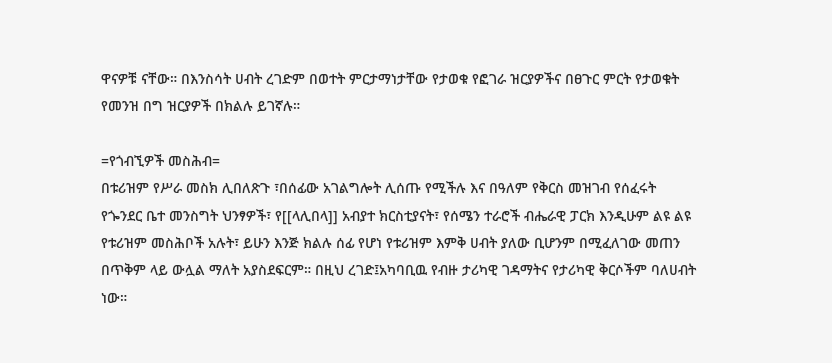ዋናዎቹ ናቸው። በእንስሳት ሀብት ረገድም በወተት ምርታማነታቸው የታወቁ የፎገራ ዝርያዎችና በፀጉር ምርት የታወቁት የመንዝ በግ ዝርያዎች በክልሉ ይገኛሉ።

=የጎብኚዎች መስሕብ=
በቱሪዝም የሥራ መስክ ሊበለጽጉ ፣በሰፊው አገልግሎት ሊሰጡ የሚችሉ እና በዓለም የቅርስ መዝገብ የሰፈሩት የጐንደር ቤተ መንስግት ህንፃዎች፣ የ[[ላሊበላ]] አብያተ ክርስቲያናት፣ የሰሜን ተራሮች ብሔራዊ ፓርክ እንዲሁም ልዩ ልዩ የቱሪዝም መስሕቦች አሉት፣ ይሁን እንጅ ክልሉ ሰፊ የሆነ የቱሪዝም እምቅ ሀብት ያለው ቢሆንም በሚፈለገው መጠን በጥቅም ላይ ውሏል ማለት አያስደፍርም። በዚህ ረገድ፤አካባቢዉ የብዙ ታሪካዊ ገዳማትና የታሪካዊ ቅርሶችም ባለሀብት ነው።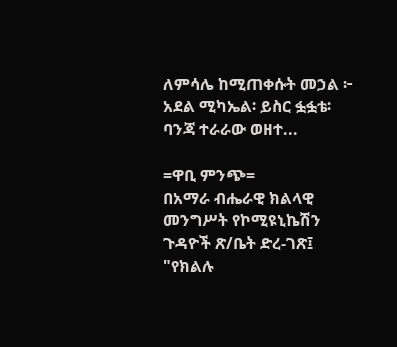ለምሳሌ ከሚጠቀሱት መኃል ፦ አደል ሚካኤል፡ ይስር ፏፏቴ፡ ባንጃ ተራራው ወዘተ...

=ዋቢ ምንጭ=
በአማራ ብሔራዊ ክልላዊ መንግሥት የኮሚዩኒኬሽን ጉዳዮች ጽ/ቤት ድረ-ገጽ፤ "የክልሉ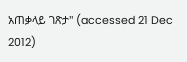አጠቃላይ ገጽታ" (accessed 21 Dec 2012)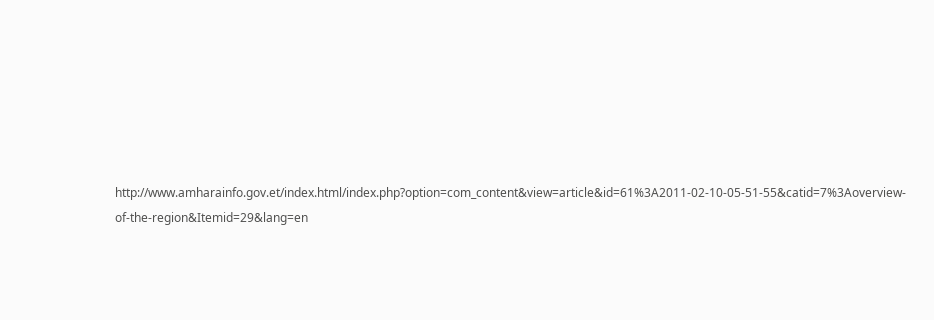http://www.amharainfo.gov.et/index.html/index.php?option=com_content&view=article&id=61%3A2011-02-10-05-51-55&catid=7%3Aoverview-of-the-region&Itemid=29&lang=en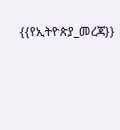{{የኢትዮጵያ_መረጃ}}